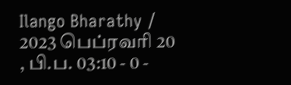Ilango Bharathy / 2023 பெப்ரவரி 20 , பி.ப. 03:10 - 0 -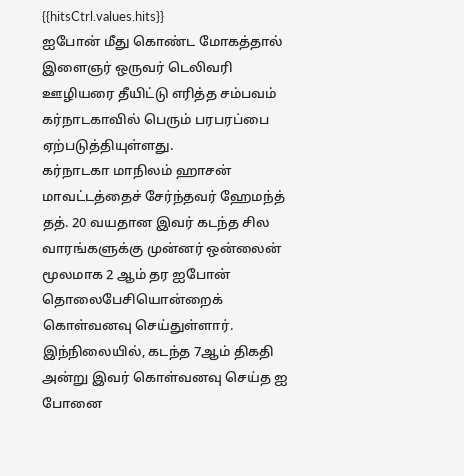{{hitsCtrl.values.hits}}
ஐபோன் மீது கொண்ட மோகத்தால் இளைஞர் ஒருவர் டெலிவரி ஊழியரை தீயிட்டு எரித்த சம்பவம் கர்நாடகாவில் பெரும் பரபரப்பை ஏற்படுத்தியுள்ளது.
கர்நாடகா மாநிலம் ஹாசன் மாவட்டத்தைச் சேர்ந்தவர் ஹேமந்த் தத். 20 வயதான இவர் கடந்த சில வாரங்களுக்கு முன்னர் ஒன்லைன் மூலமாக 2 ஆம் தர ஐபோன் தொலைபேசியொன்றைக் கொள்வனவு செய்துள்ளார்.
இந்நிலையில், கடந்த 7ஆம் திகதி அன்று இவர் கொள்வனவு செய்த ஐ போனை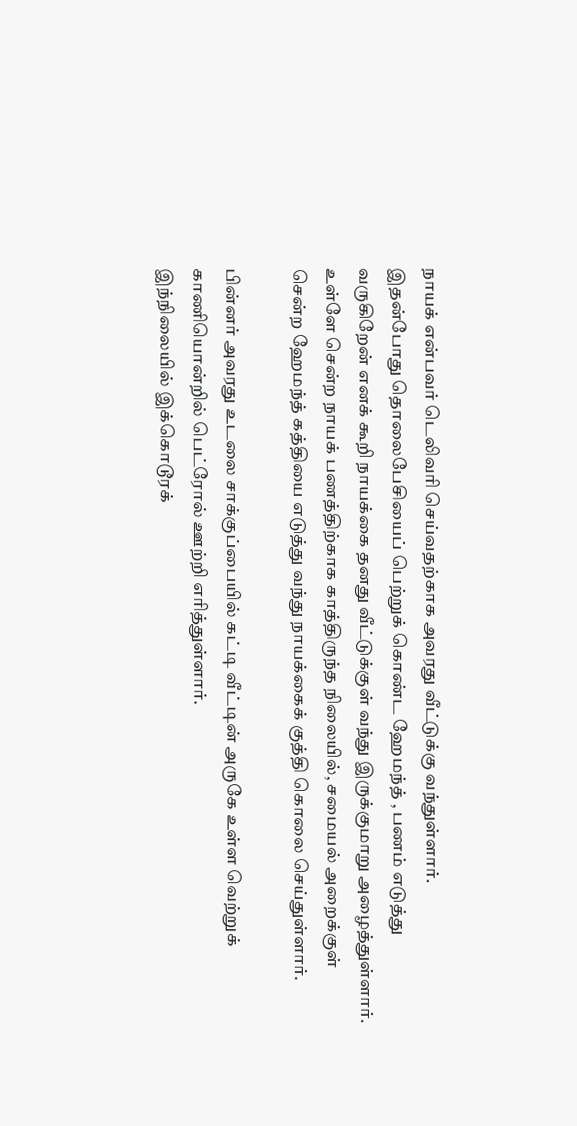நாயக் என்பவர் டெலிவரி செய்வதற்காக அவரது வீட்டுக்கு வந்துள்ளார்.
இதன்போது தொலைபேசியைப் பெற்றுக் கொண்ட ஹேமந்த் , பணம் எடுத்து வருகிறேன் எனக் கூறி நாயக்கை தனது வீட்டுக்குள் வந்து இருக்குமாறு அழைத்துள்ளார்.
உள்ளே சென்ற நாயக் பணத்திற்காக காத்திருந்த நிலையில், சமையல் அறைக்குள் சென்ற ஹேமந்த் கத்தியை எடுத்து வந்து நாயக்கைக் குத்தி கொலை செய்துள்ளார்.

பின்னர் அவரது உடலை சாக்குப்பையில் கட்டி வீட்டின் அருகே உள்ள வெற்றுக் காணியொன்றில் பெட்ரோல் ஊற்றி எரித்துள்ளார்.
இந்நிலையில் இக்கொடூரக்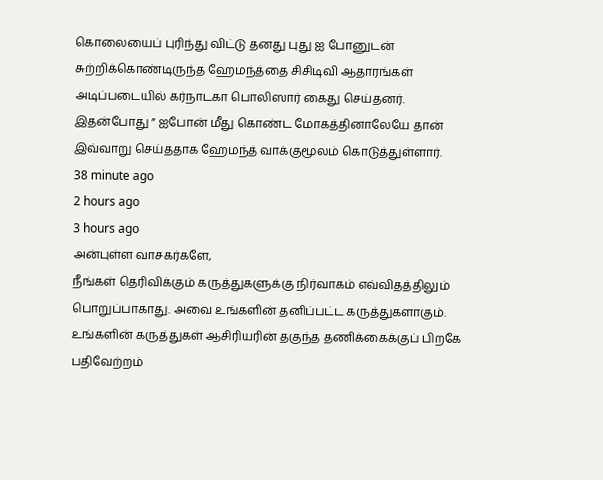கொலையைப் புரிந்து விட்டு தனது புது ஐ போனுடன் சுற்றிக்கொண்டிருந்த ஹேமந்த்தை சிசிடிவி ஆதாரங்கள் அடிப்படையில் கர்நாடகா பொலிஸார் கைது செய்தனர்.
இதன்போது ” ஐபோன் மீது கொண்ட மோகத்தினாலேயே தான் இவ்வாறு செய்ததாக ஹேமந்த் வாக்குமூலம் கொடுத்துள்ளார்.
38 minute ago
2 hours ago
3 hours ago
அன்புள்ள வாசகர்களே,
நீங்கள் தெரிவிக்கும் கருத்துகளுக்கு நிர்வாகம் எவ்விதத்திலும் பொறுப்பாகாது. அவை உங்களின் தனிப்பட்ட கருத்துகளாகும். உங்களின் கருத்துகள் ஆசிரியரின் தகுந்த தணிக்கைக்குப் பிறகே பதிவேற்றம்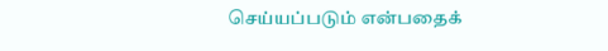செய்யப்படும் என்பதைக்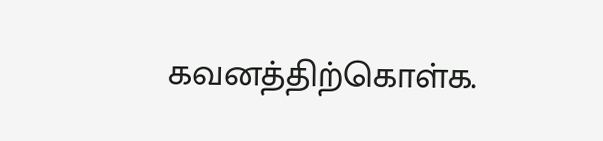கவனத்திற்கொள்க.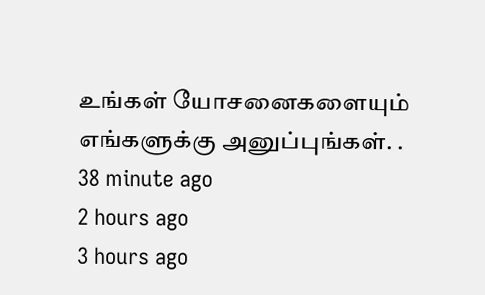உங்கள் யோசனைகளையும் எங்களுக்கு அனுப்புங்கள். .
38 minute ago
2 hours ago
3 hours ago